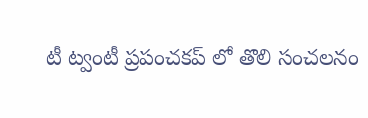టీ ట్వంటీ ప్రపంచకప్ లో తొలి సంచలనం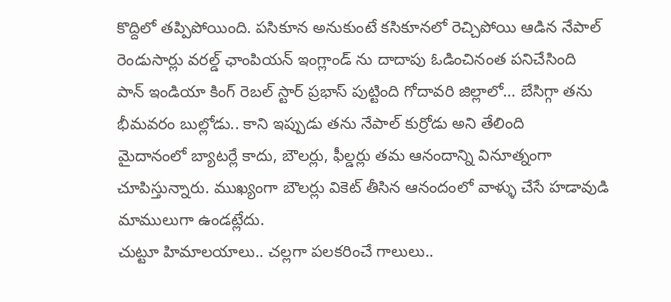కొద్దిలో తప్పిపోయింది. పసికూన అనుకుంటే కసికూనలో రెచ్చిపోయి ఆడిన నేపాల్ రెండుసార్లు వరల్డ్ ఛాంపియన్ ఇంగ్లాండ్ ను దాదాపు ఓడించినంత పనిచేసింది
పాన్ ఇండియా కింగ్ రెబల్ స్టార్ ప్రభాస్ పుట్టింది గోదావరి జిల్లాలో… బేసిగ్గా తను భీమవరం బుల్లోడు.. కాని ఇప్పుడు తను నేపాల్ కుర్రోడు అని తేలింది
మైదానంలో బ్యాటర్లే కాదు, బౌలర్లు, ఫీల్డర్లు తమ ఆనందాన్ని వినూత్నంగా చూపిస్తున్నారు. ముఖ్యంగా బౌలర్లు వికెట్ తీసిన ఆనందంలో వాళ్ళు చేసే హడావుడి మాములుగా ఉండట్లేదు.
చుట్టూ హిమాలయాలు.. చల్లగా పలకరించే గాలులు..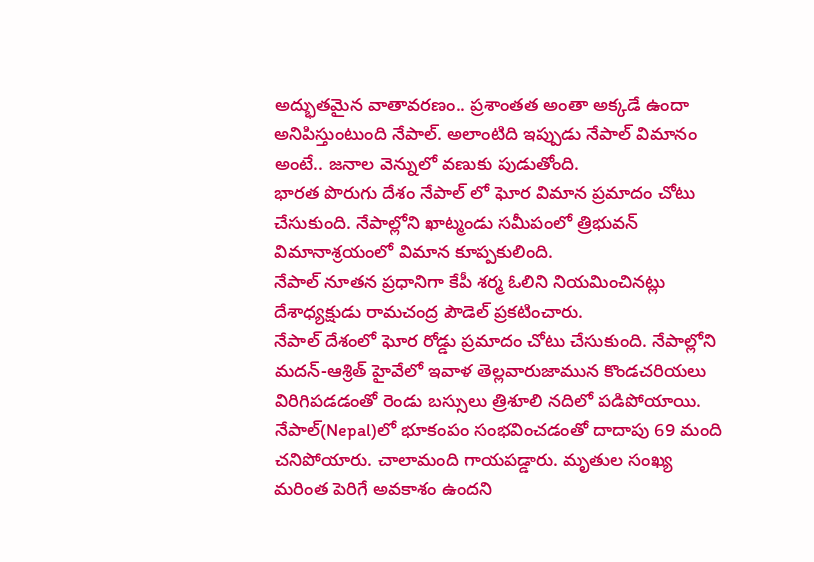అద్భుతమైన వాతావరణం.. ప్రశాంతత అంతా అక్కడే ఉందా అనిపిస్తుంటుంది నేపాల్. అలాంటిది ఇప్పుడు నేపాల్ విమానం అంటే.. జనాల వెన్నులో వణుకు పుడుతోంది.
భారత పొరుగు దేశం నేపాల్ లో ఘోర విమాన ప్రమాదం చోటు చేసుకుంది. నేపాల్లోని ఖాట్మండు సమీపంలో త్రిభువన్ విమానాశ్రయంలో విమాన కూప్పకులింది.
నేపాల్ నూతన ప్రధానిగా కేపీ శర్మ ఓలిని నియమించినట్లు దేశాధ్యక్షుడు రామచంద్ర పౌడెల్ ప్రకటించారు.
నేపాల్ దేశంలో ఘోర రోడ్డు ప్రమాదం చోటు చేసుకుంది. నేపాల్లోని మదన్-ఆశ్రిత్ హైవేలో ఇవాళ తెల్లవారుజామున కొండచరియలు విరిగిపడడంతో రెండు బస్సులు త్రిశూలి నదిలో పడిపోయాయి.
నేపాల్(Nepal)లో భూకంపం సంభవించడంతో దాదాపు 69 మంది చనిపోయారు. చాలామంది గాయపడ్డారు. మృతుల సంఖ్య మరింత పెరిగే అవకాశం ఉందని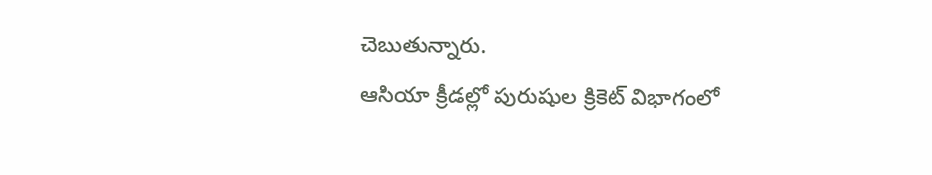చెబుతున్నారు.
ఆసియా క్రీడల్లో పురుషుల క్రికెట్ విభాగంలో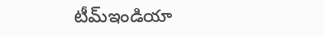టీమ్ఇండియా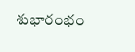శుభారంభం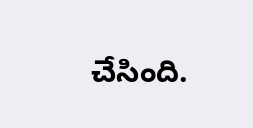చేసింది.